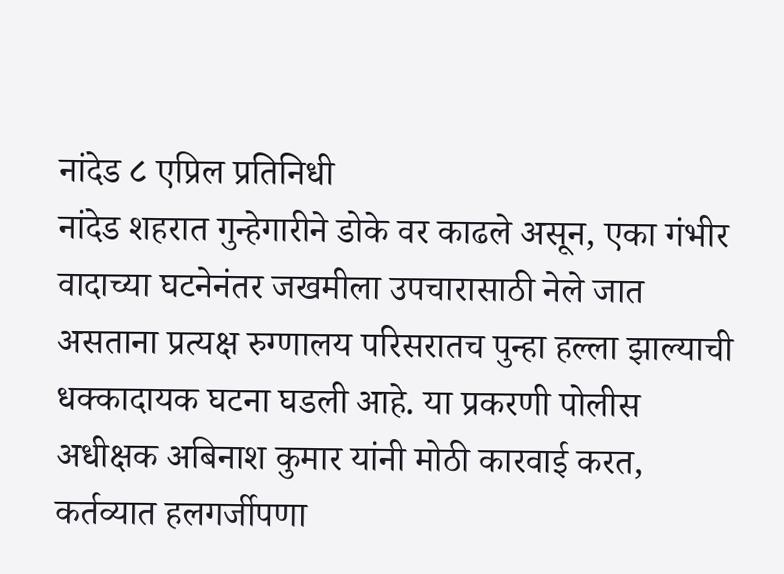नांदेड ८ एप्रिल प्रतिनिधी
नांदेड शहरात गुन्हेगारीने डोके वर काढले असून, एका गंभीर वादाच्या घटनेनंतर जखमीला उपचारासाठी नेले जात असताना प्रत्यक्ष रुग्णालय परिसरातच पुन्हा हल्ला झाल्याची धक्कादायक घटना घडली आहे. या प्रकरणी पोलीस अधीक्षक अबिनाश कुमार यांनी मोठी कारवाई करत, कर्तव्यात हलगर्जीपणा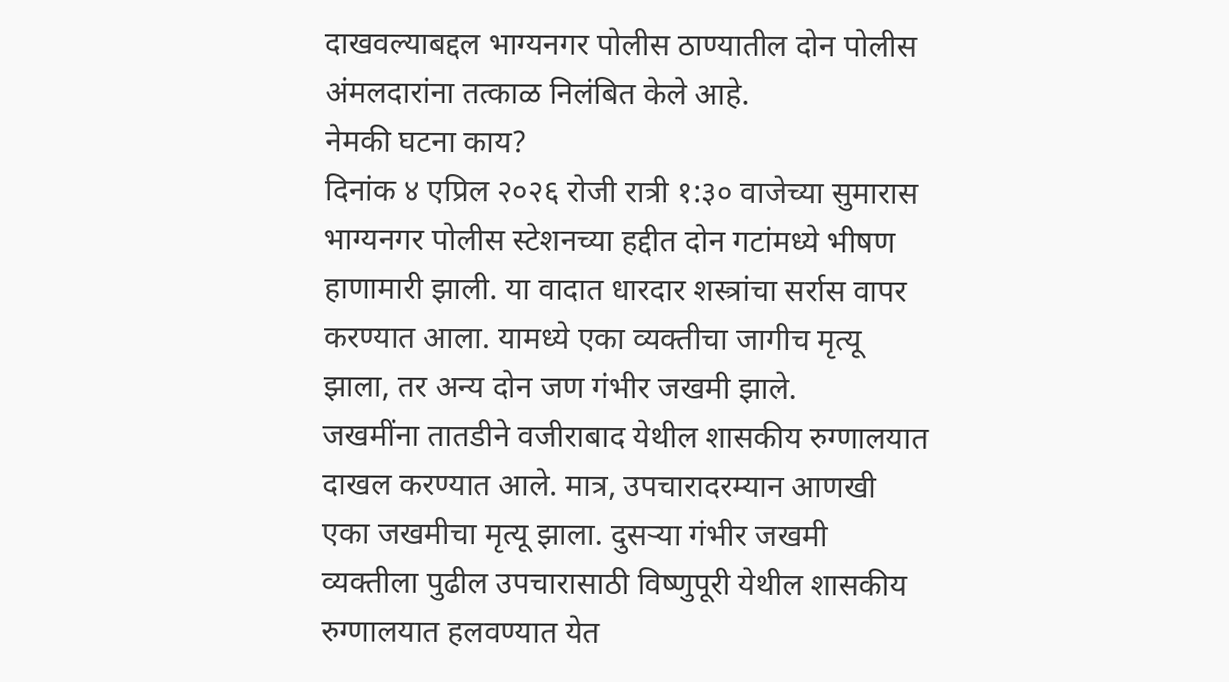दाखवल्याबद्दल भाग्यनगर पोलीस ठाण्यातील दोन पोलीस अंमलदारांना तत्काळ निलंबित केले आहे.
नेमकी घटना काय?
दिनांक ४ एप्रिल २०२६ रोजी रात्री १:३० वाजेच्या सुमारास भाग्यनगर पोलीस स्टेशनच्या हद्दीत दोन गटांमध्ये भीषण हाणामारी झाली. या वादात धारदार शस्त्रांचा सर्रास वापर करण्यात आला. यामध्ये एका व्यक्तीचा जागीच मृत्यू झाला, तर अन्य दोन जण गंभीर जखमी झाले.
जखमींना तातडीने वजीराबाद येथील शासकीय रुग्णालयात दाखल करण्यात आले. मात्र, उपचारादरम्यान आणखी एका जखमीचा मृत्यू झाला. दुसऱ्या गंभीर जखमी व्यक्तीला पुढील उपचारासाठी विष्णुपूरी येथील शासकीय रुग्णालयात हलवण्यात येत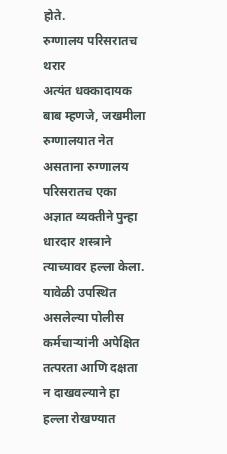होते.
रुग्णालय परिसरातच थरार
अत्यंत धक्कादायक बाब म्हणजे, जखमीला रुग्णालयात नेत असताना रुग्णालय परिसरातच एका अज्ञात व्यक्तीने पुन्हा धारदार शस्त्राने त्याच्यावर हल्ला केला. यावेळी उपस्थित असलेल्या पोलीस कर्मचाऱ्यांनी अपेक्षित तत्परता आणि दक्षता न दाखवल्याने हा हल्ला रोखण्यात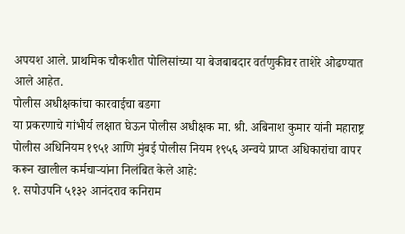अपयश आले. प्राथमिक चौकशीत पोलिसांच्या या बेजबाबदार वर्तणुकीवर ताशेरे ओढण्यात आले आहेत.
पोलीस अधीक्षकांचा कारवाईचा बडगा
या प्रकरणाचे गांभीर्य लक्षात घेऊन पोलीस अधीक्षक मा. श्री. अबिनाश कुमार यांनी महाराष्ट्र पोलीस अधिनियम १९५१ आणि मुंबई पोलीस नियम १९५६ अन्वये प्राप्त अधिकारांचा वापर करून खालील कर्मचाऱ्यांना निलंबित केले आहे:
१. सपोउपनि ५१३२ आनंदराव कनिराम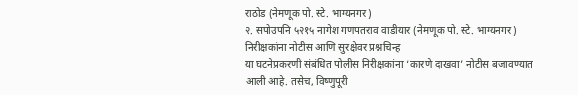राठोड (नेमणूक पो. स्टे. भाग्यनगर)
२. सपोउपनि ५२१५ नागेश गणपतराव वाडीयार (नेमणूक पो. स्टे. भाग्यनगर)
निरीक्षकांना नोटीस आणि सुरक्षेवर प्रश्नचिन्ह
या घटनेप्रकरणी संबंधित पोलीस निरीक्षकांना ‘कारणे दाखवा’ नोटीस बजावण्यात आली आहे. तसेच, विष्णुपूरी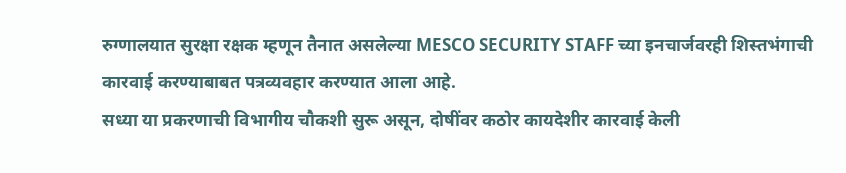रुग्णालयात सुरक्षा रक्षक म्हणून तैनात असलेल्या MESCO SECURITY STAFF च्या इनचार्जवरही शिस्तभंगाची कारवाई करण्याबाबत पत्रव्यवहार करण्यात आला आहे.
सध्या या प्रकरणाची विभागीय चौकशी सुरू असून, दोषींवर कठोर कायदेशीर कारवाई केली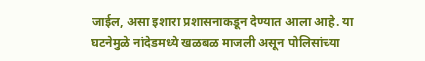जाईल, असा इशारा प्रशासनाकडून देण्यात आला आहे. या घटनेमुळे नांदेडमध्ये खळबळ माजली असून पोलिसांच्या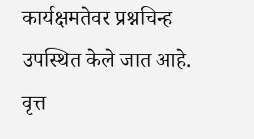कार्यक्षमतेवर प्रश्नचिन्ह उपस्थित केले जात आहे.
वृत्त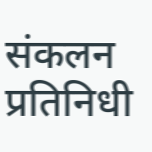संकलन
प्रतिनिधी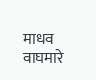माधव वाघमारे